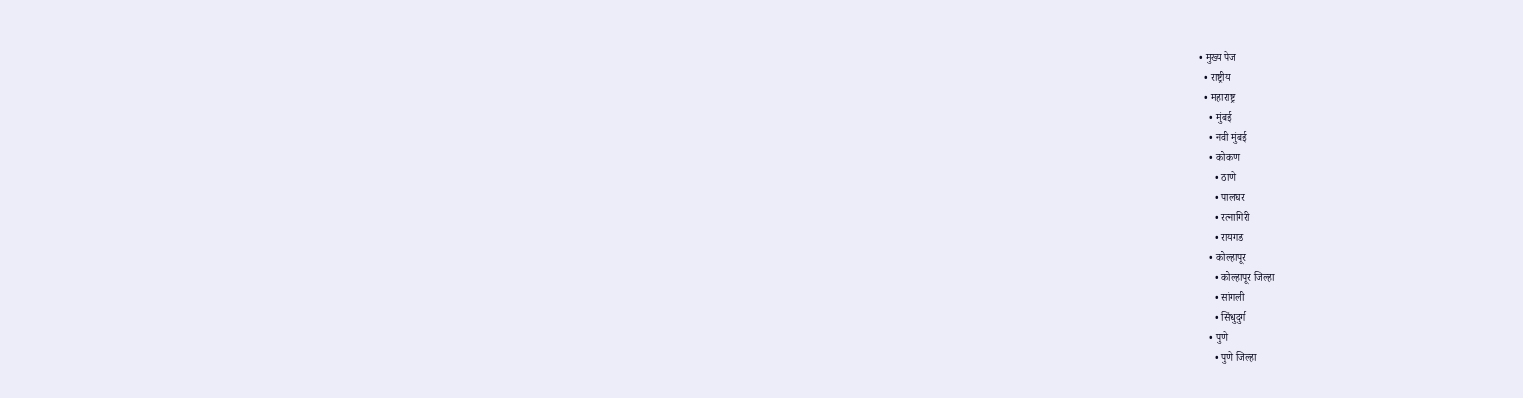• मुख्य पेज
  • राष्ट्रीय
  • महाराष्ट्र
    • मुंबई
    • नवी मुंबई
    • कोकण
      • ठाणे
      • पालघर
      • रत्नागिरी
      • रायगड
    • कोल्हापूर
      • कोल्हापूर जिल्हा
      • सांगली
      • सिंधुदुर्ग
    • पुणे
      • पुणे जिल्हा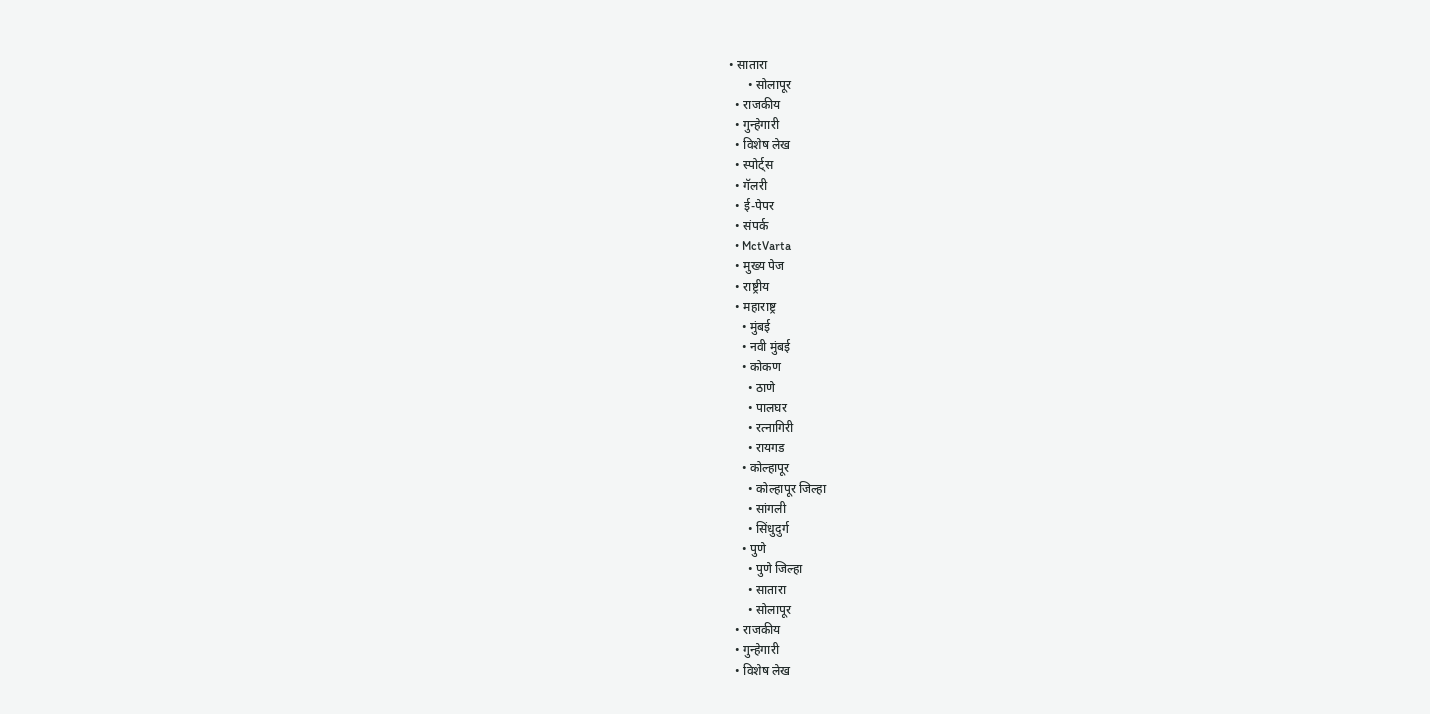• सातारा
      • सोलापूर
  • राजकीय
  • गुन्हेगारी
  • विशेष लेख
  • स्पोर्ट्स
  • गॅलरी
  • ई-पेपर
  • संपर्क
  • MctVarta
  • मुख्य पेज
  • राष्ट्रीय
  • महाराष्ट्र
    • मुंबई
    • नवी मुंबई
    • कोकण
      • ठाणे
      • पालघर
      • रत्नागिरी
      • रायगड
    • कोल्हापूर
      • कोल्हापूर जिल्हा
      • सांगली
      • सिंधुदुर्ग
    • पुणे
      • पुणे जिल्हा
      • सातारा
      • सोलापूर
  • राजकीय
  • गुन्हेगारी
  • विशेष लेख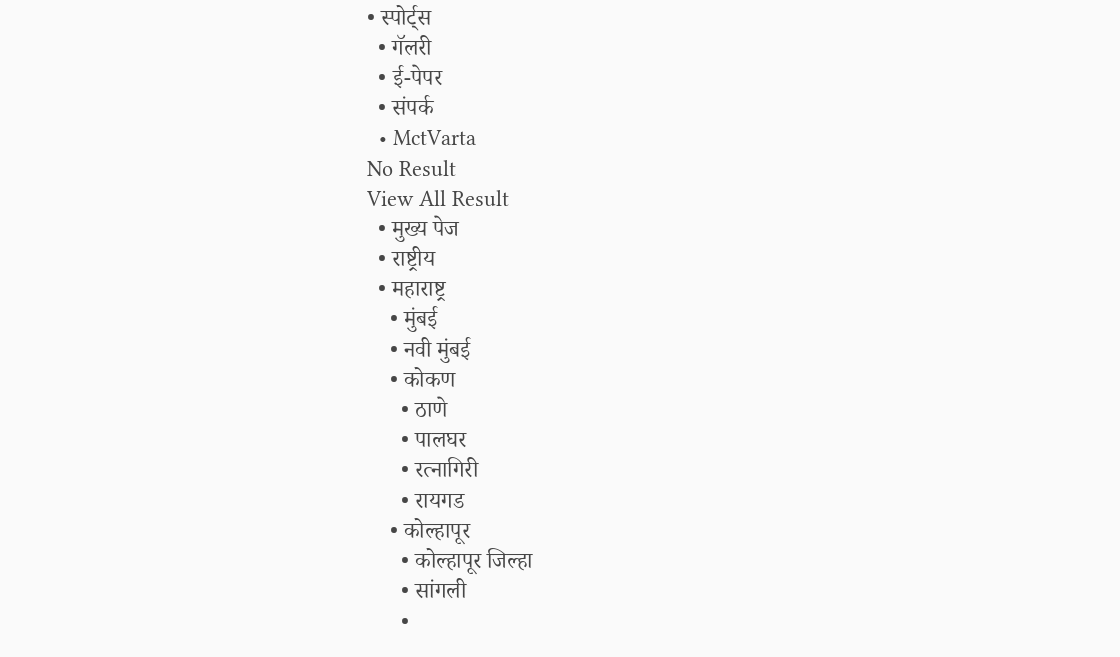• स्पोर्ट्स
  • गॅलरी
  • ई-पेपर
  • संपर्क
  • MctVarta
No Result
View All Result
  • मुख्य पेज
  • राष्ट्रीय
  • महाराष्ट्र
    • मुंबई
    • नवी मुंबई
    • कोकण
      • ठाणे
      • पालघर
      • रत्नागिरी
      • रायगड
    • कोल्हापूर
      • कोल्हापूर जिल्हा
      • सांगली
      •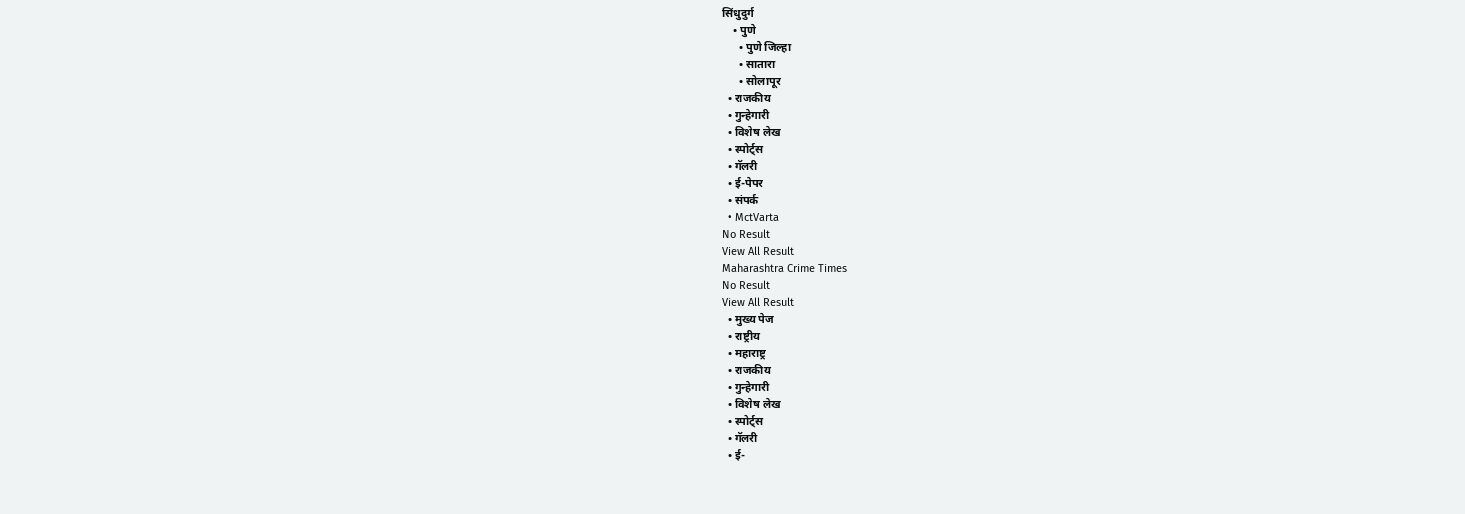सिंधुदुर्ग
    • पुणे
      • पुणे जिल्हा
      • सातारा
      • सोलापूर
  • राजकीय
  • गुन्हेगारी
  • विशेष लेख
  • स्पोर्ट्स
  • गॅलरी
  • ई-पेपर
  • संपर्क
  • MctVarta
No Result
View All Result
Maharashtra Crime Times
No Result
View All Result
  • मुख्य पेज
  • राष्ट्रीय
  • महाराष्ट्र
  • राजकीय
  • गुन्हेगारी
  • विशेष लेख
  • स्पोर्ट्स
  • गॅलरी
  • ई-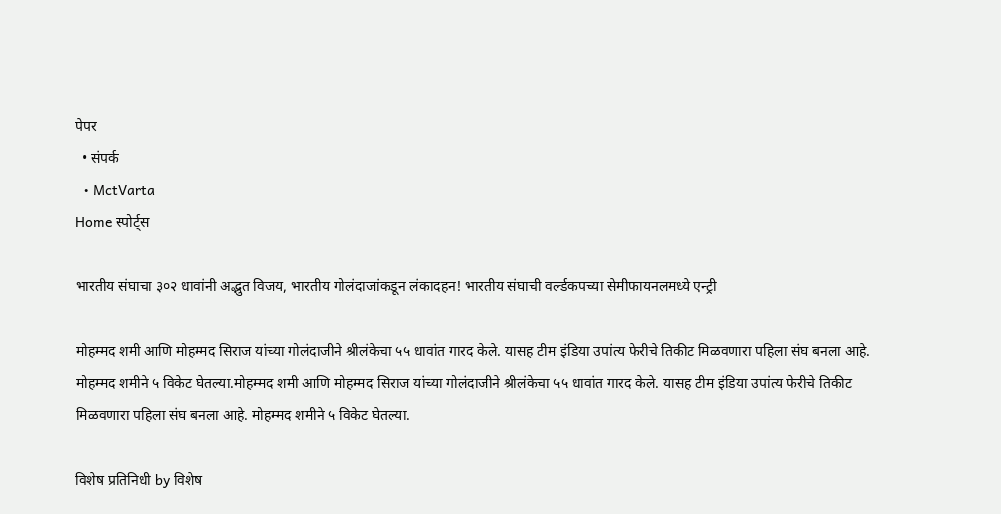पेपर
  • संपर्क
  • MctVarta
Home स्पोर्ट्स

भारतीय संघाचा ३०२ धावांनी अद्भुत विजय, भारतीय गोलंदाजांकडून लंकादहन! भारतीय संघाची वर्ल्डकपच्या सेमीफायनलमध्ये एन्ट्री

मोहम्मद शमी आणि मोहम्मद सिराज यांच्या गोलंदाजीने श्रीलंकेचा ५५ धावांत गारद केले. यासह टीम इंडिया उपांत्य फेरीचे तिकीट मिळवणारा पहिला संघ बनला आहे. मोहम्मद शमीने ५ विकेट घेतल्या.मोहम्मद शमी आणि मोहम्मद सिराज यांच्या गोलंदाजीने श्रीलंकेचा ५५ धावांत गारद केले. यासह टीम इंडिया उपांत्य फेरीचे तिकीट मिळवणारा पहिला संघ बनला आहे. मोहम्मद शमीने ५ विकेट घेतल्या.

विशेष प्रतिनिधी by विशेष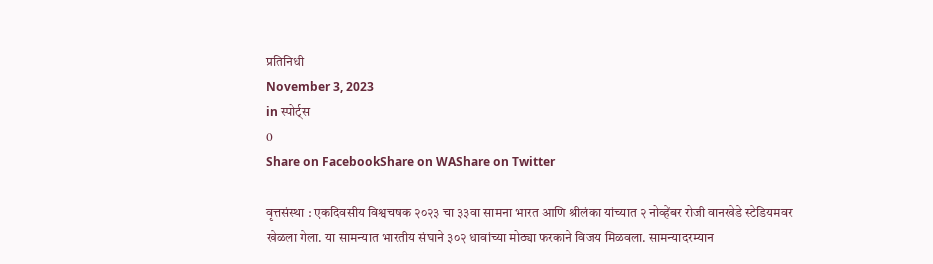प्रतिनिधी
November 3, 2023
in स्पोर्ट्स
0
Share on FacebookShare on WAShare on Twitter

वृत्तसंस्था : एकदिवसीय विश्वचषक २०२३ चा ३३वा सामना भारत आणि श्रीलंका यांच्यात २ नोव्हेंबर रोजी वानखेडे स्टेडियमवर खेळला गेला. या सामन्यात भारतीय संघाने ३०२ धावांच्या मोठ्या फरकाने विजय मिळवला. सामन्यादरम्यान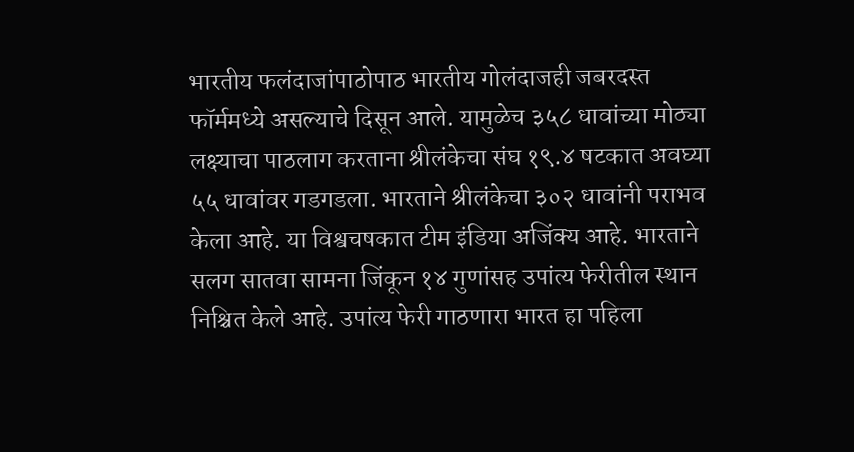भारतीय फलंदाजांपाठोपाठ भारतीय गोलंदाजही जबरदस्त फॉर्ममध्ये असल्याचे दिसून आले. यामुळेच ३५८ धावांच्या मोठ्या लक्ष्याचा पाठलाग करताना श्रीलंकेचा संघ १९.४ षटकात अवघ्या ५५ धावांवर गडगडला. भारताने श्रीलंकेचा ३०२ धावांनी पराभव केला आहे. या विश्वचषकात टीम इंडिया अजिंक्य आहे. भारताने सलग सातवा सामना जिंकून १४ गुणांसह उपांत्य फेरीतील स्थान निश्चित केले आहे. उपांत्य फेरी गाठणारा भारत हा पहिला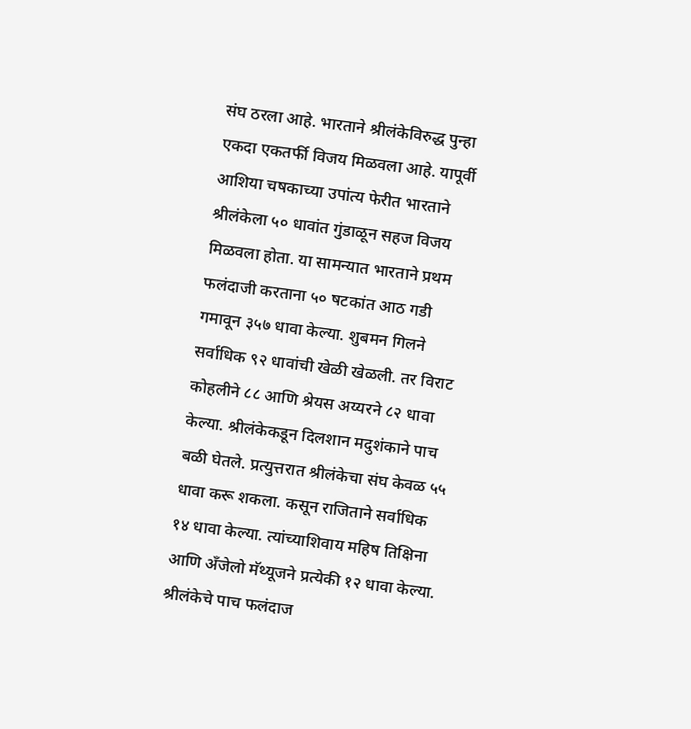संघ ठरला आहे. भारताने श्रीलंकेविरुद्ध पुन्हा एकदा एकतर्फी विजय मिळवला आहे. यापूर्वी आशिया चषकाच्या उपांत्य फेरीत भारताने श्रीलंकेला ५० धावांत गुंडाळून सहज विजय मिळवला होता. या सामन्यात भारताने प्रथम फलंदाजी करताना ५० षटकांत आठ गडी गमावून ३५७ धावा केल्या. शुबमन गिलने सर्वाधिक ९२ धावांची खेळी खेळली. तर विराट कोहलीने ८८ आणि श्रेयस अय्यरने ८२ धावा केल्या. श्रीलंकेकडून दिलशान मदुशंकाने पाच बळी घेतले. प्रत्युत्तरात श्रीलंकेचा संघ केवळ ५५ धावा करू शकला. कसून राजिताने सर्वाधिक १४ धावा केल्या. त्यांच्याशिवाय महिष तिक्षिना आणि अँजेलो मॅथ्यूजने प्रत्येकी १२ धावा केल्या. श्रीलंकेचे पाच फलंदाज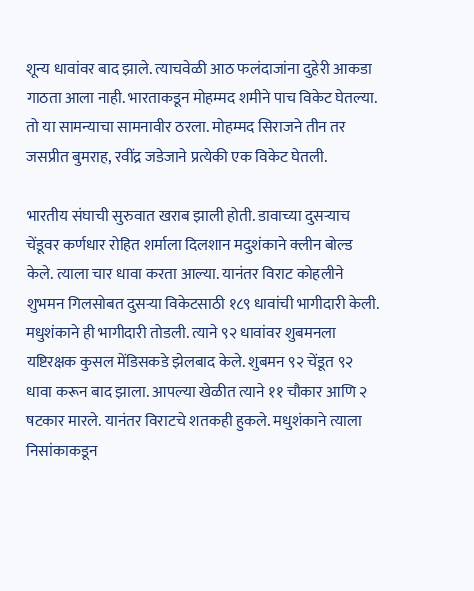शून्य धावांवर बाद झाले. त्याचवेळी आठ फलंदाजांना दुहेरी आकडा गाठता आला नाही. भारताकडून मोहम्मद शमीने पाच विकेट घेतल्या. तो या सामन्याचा सामनावीर ठरला. मोहम्मद सिराजने तीन तर जसप्रीत बुमराह, रवींद्र जडेजाने प्रत्येकी एक विकेट घेतली.

भारतीय संघाची सुरुवात खराब झाली होती. डावाच्या दुसऱ्याच चेंडूवर कर्णधार रोहित शर्माला दिलशान मदुशंकाने क्लीन बोल्ड केले. त्याला चार धावा करता आल्या. यानंतर विराट कोहलीने शुभमन गिलसोबत दुसऱ्या विकेटसाठी १८९ धावांची भागीदारी केली. मधुशंकाने ही भागीदारी तोडली. त्याने ९२ धावांवर शुबमनला यष्टिरक्षक कुसल मेंडिसकडे झेलबाद केले. शुबमन ९२ चेंडूत ९२ धावा करून बाद झाला. आपल्या खेळीत त्याने ११ चौकार आणि २ षटकार मारले. यानंतर विराटचे शतकही हुकले. मधुशंकाने त्याला निसांकाकडून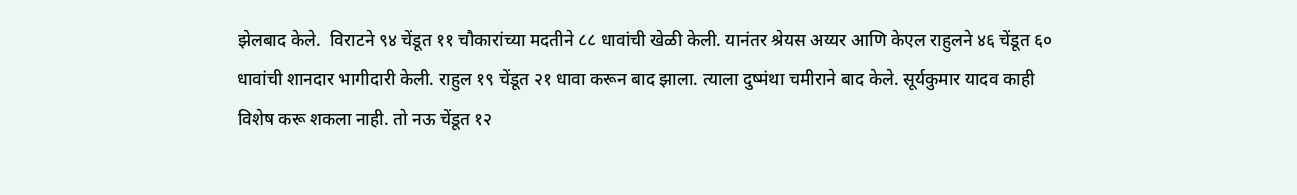झेलबाद केले.  विराटने ९४ चेंडूत ११ चौकारांच्या मदतीने ८८ धावांची खेळी केली. यानंतर श्रेयस अय्यर आणि केएल राहुलने ४६ चेंडूत ६० धावांची शानदार भागीदारी केली. राहुल १९ चेंडूत २१ धावा करून बाद झाला. त्याला दुष्मंथा चमीराने बाद केले. सूर्यकुमार यादव काही विशेष करू शकला नाही. तो नऊ चेंडूत १२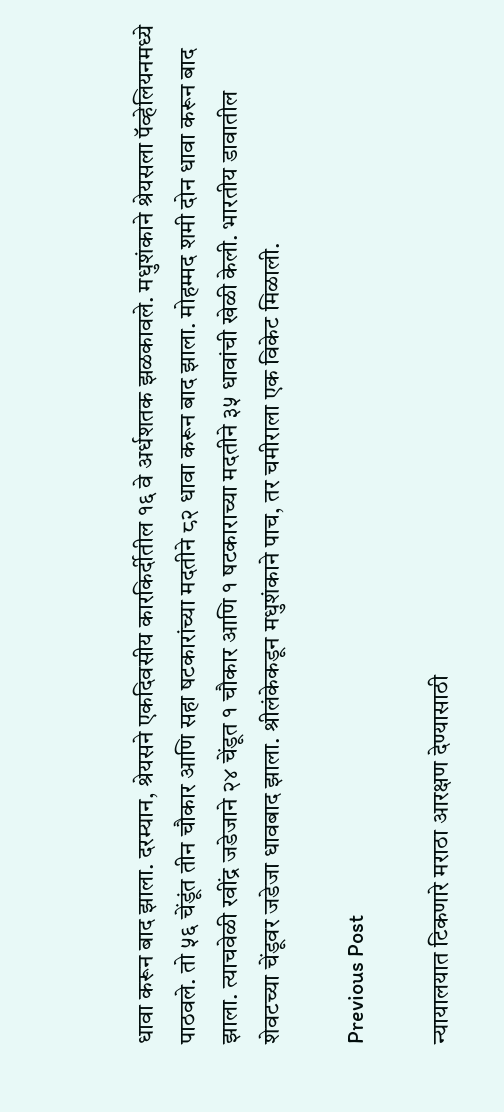धावा करून बाद झाला. दरम्यान, श्रेयसने एकदिवसीय कारकिर्दीतील १६ वे अर्धशतक झळकावले. मधुशंकाने श्रेयसला पॅव्हेलियनमध्ये पाठवले. तो ५६ चेंडूंत तीन चौकार आणि सहा षटकारांच्या मदतीने ८२ धावा करून बाद झाला. मोहम्मद शमी दोन धावा करून बाद झाला. त्याचवेळी रवींद्र जडेजाने २४ चेंडूत १ चौकार आणि १ षटकाराच्या मदतीने ३५ धावांची खेळी केली. भारतीय डावातील शेवटच्या चेंडूवर जडेजा धावबाद झाला. श्रीलंकेकडून मधुशंकाने पाच, तर चमीराला एक विकेट मिळाली.

Previous Post

न्यायालयात टिकणारे मराठा आरक्षण देण्यासाठी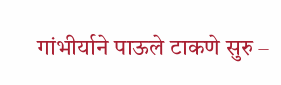गांभीर्याने पाऊले टाकणे सुरु –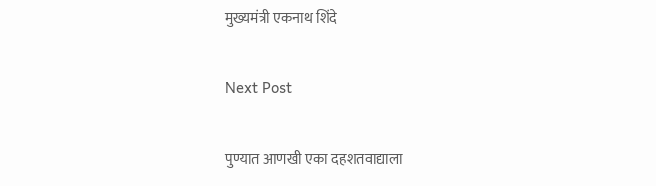मुख्यमंत्री एकनाथ शिंदे

Next Post

पुण्यात आणखी एका दहशतवाद्याला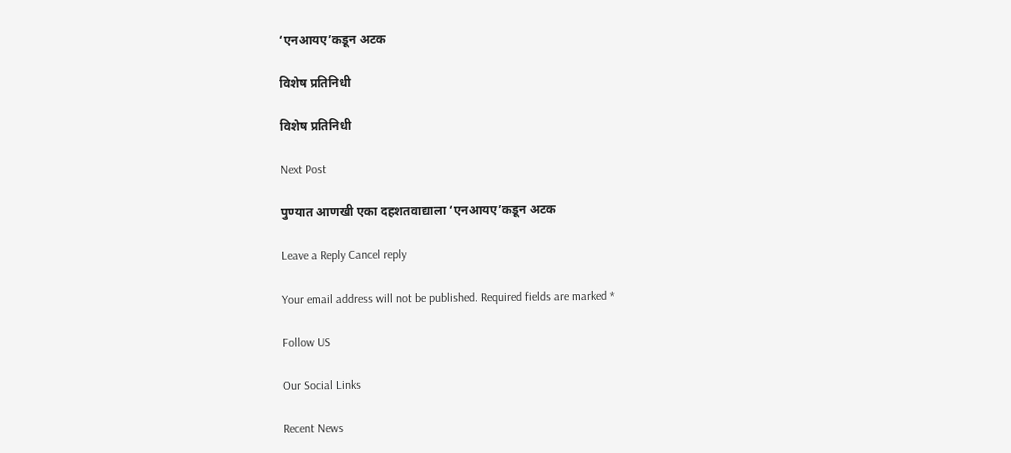‘एनआयए’कडून अटक

विशेष प्रतिनिधी

विशेष प्रतिनिधी

Next Post

पुण्यात आणखी एका दहशतवाद्याला ‘एनआयए’कडून अटक

Leave a Reply Cancel reply

Your email address will not be published. Required fields are marked *

Follow US

Our Social Links

Recent News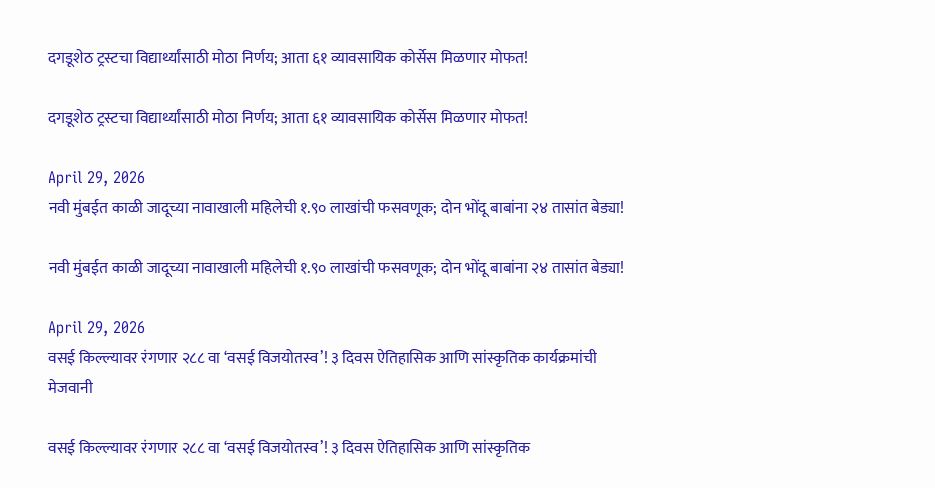दगडूशेठ ट्रस्टचा विद्यार्थ्यांसाठी मोठा निर्णय; आता ६१ व्यावसायिक कोर्सेस मिळणार मोफत!

दगडूशेठ ट्रस्टचा विद्यार्थ्यांसाठी मोठा निर्णय; आता ६१ व्यावसायिक कोर्सेस मिळणार मोफत!

April 29, 2026
नवी मुंबईत काळी जादूच्या नावाखाली महिलेची १.९० लाखांची फसवणूक; दोन भोंदू बाबांना २४ तासांत बेड्या!

नवी मुंबईत काळी जादूच्या नावाखाली महिलेची १.९० लाखांची फसवणूक; दोन भोंदू बाबांना २४ तासांत बेड्या!

April 29, 2026
वसई किल्ल्यावर रंगणार २८८ वा ‘वसई विजयोतस्व’! ३ दिवस ऐतिहासिक आणि सांस्कृतिक कार्यक्रमांची मेजवानी

वसई किल्ल्यावर रंगणार २८८ वा ‘वसई विजयोतस्व’! ३ दिवस ऐतिहासिक आणि सांस्कृतिक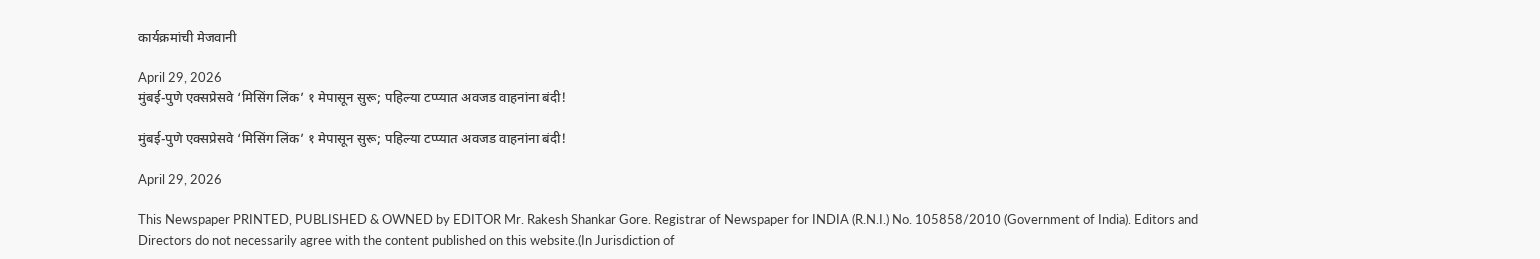कार्यक्रमांची मेजवानी

April 29, 2026
मुंबई-पुणे एक्सप्रेसवे ‘मिसिंग लिंक’ १ मेपासून सुरू; पहिल्या टप्प्यात अवजड वाहनांना बंदी!

मुंबई-पुणे एक्सप्रेसवे ‘मिसिंग लिंक’ १ मेपासून सुरू; पहिल्या टप्प्यात अवजड वाहनांना बंदी!

April 29, 2026

This Newspaper PRINTED, PUBLISHED & OWNED by EDITOR Mr. Rakesh Shankar Gore. Registrar of Newspaper for INDIA (R.N.I.) No. 105858/2010 (Government of India). Editors and Directors do not necessarily agree with the content published on this website.(In Jurisdiction of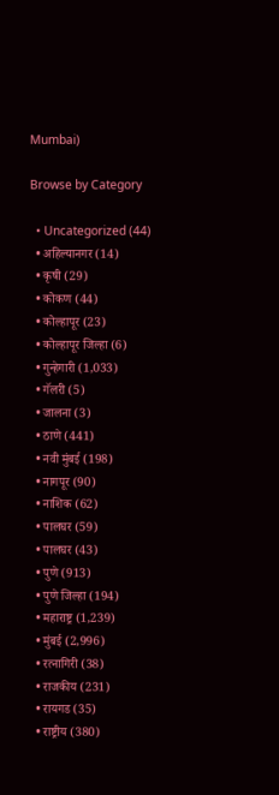Mumbai)

Browse by Category

  • Uncategorized (44)
  • अहिल्यानगर (14)
  • कृषी (29)
  • कोकण (44)
  • कोल्हापूर (23)
  • कोल्हापूर जिल्हा (6)
  • गुन्हेगारी (1,033)
  • गॅलरी (5)
  • जालना (3)
  • ठाणे (441)
  • नवी मुंबई (198)
  • नागपूर (90)
  • नाशिक (62)
  • पालघर (59)
  • पालघर (43)
  • पुणे (913)
  • पुणे जिल्हा (194)
  • महाराष्ट्र (1,239)
  • मुंबई (2,996)
  • रत्नागिरी (38)
  • राजकीय (231)
  • रायगड (35)
  • राष्ट्रीय (380)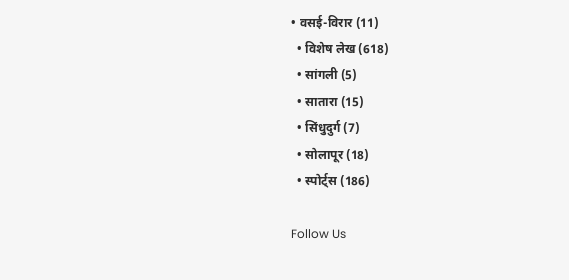• वसई-विरार (11)
  • विशेष लेख (618)
  • सांगली (5)
  • सातारा (15)
  • सिंधुदुर्ग (7)
  • सोलापूर (18)
  • स्पोर्ट्स (186)

Follow Us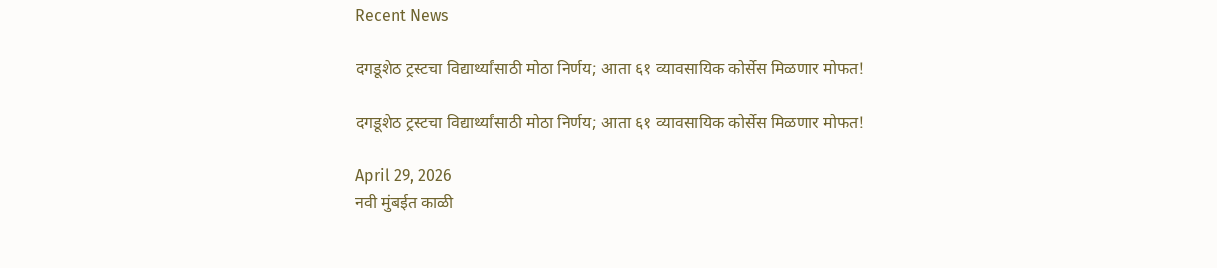Recent News

दगडूशेठ ट्रस्टचा विद्यार्थ्यांसाठी मोठा निर्णय; आता ६१ व्यावसायिक कोर्सेस मिळणार मोफत!

दगडूशेठ ट्रस्टचा विद्यार्थ्यांसाठी मोठा निर्णय; आता ६१ व्यावसायिक कोर्सेस मिळणार मोफत!

April 29, 2026
नवी मुंबईत काळी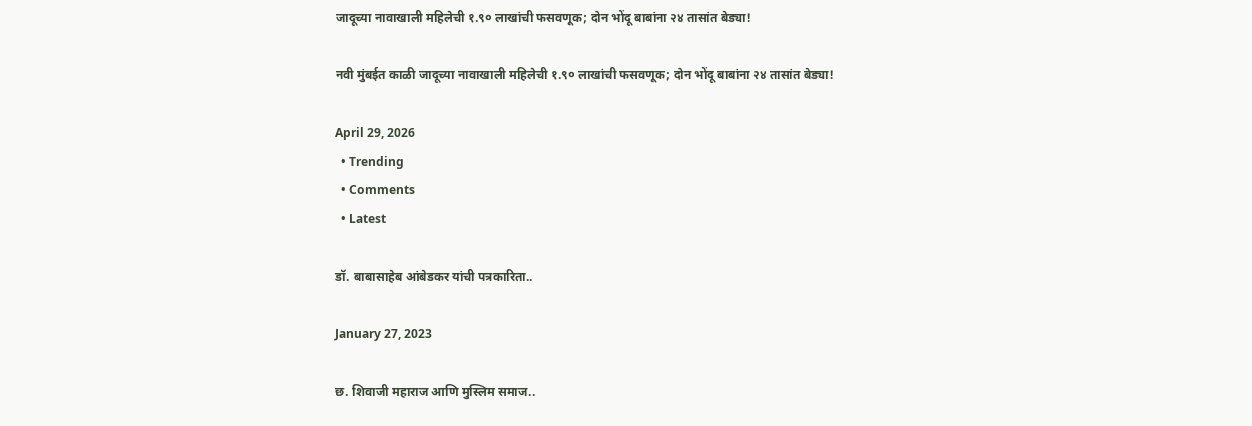जादूच्या नावाखाली महिलेची १.९० लाखांची फसवणूक; दोन भोंदू बाबांना २४ तासांत बेड्या!

नवी मुंबईत काळी जादूच्या नावाखाली महिलेची १.९० लाखांची फसवणूक; दोन भोंदू बाबांना २४ तासांत बेड्या!

April 29, 2026
  • Trending
  • Comments
  • Latest

डॉ. बाबासाहेब आंबेडकर यांची पत्रकारिता..

January 27, 2023

छ. शिवाजी महाराज आणि मुस्लिम समाज..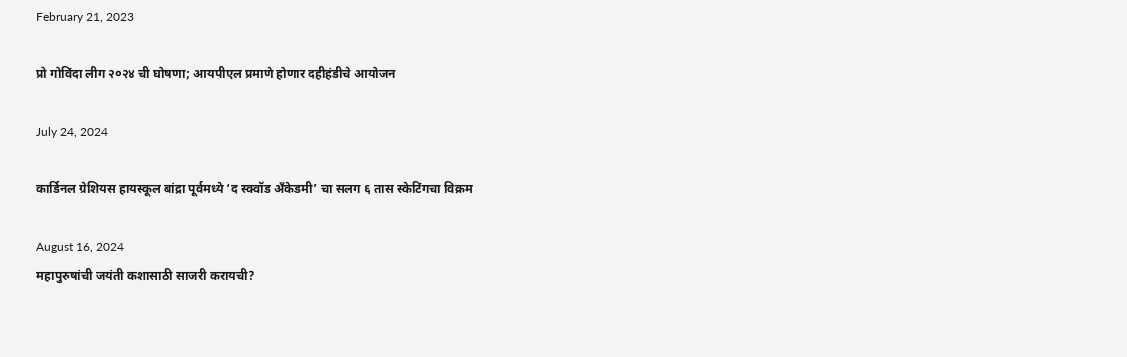February 21, 2023

प्रो गोविंदा लीग २०२४ ची घोषणा; आयपीएल प्रमाणे होणार दहीहंडीचे आयोजन

July 24, 2024

कार्डिनल ग्रेशियस हायस्कूल बांद्रा पूर्वमध्ये ‘द स्क्वॉड अँकेडमी’ चा सलग ६ तास स्केटिंगचा विक्रम

August 16, 2024
महापुरुषांची जयंती कशासाठी साजरी करायची?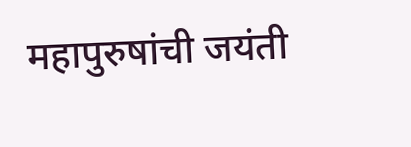महापुरुषांची जयंती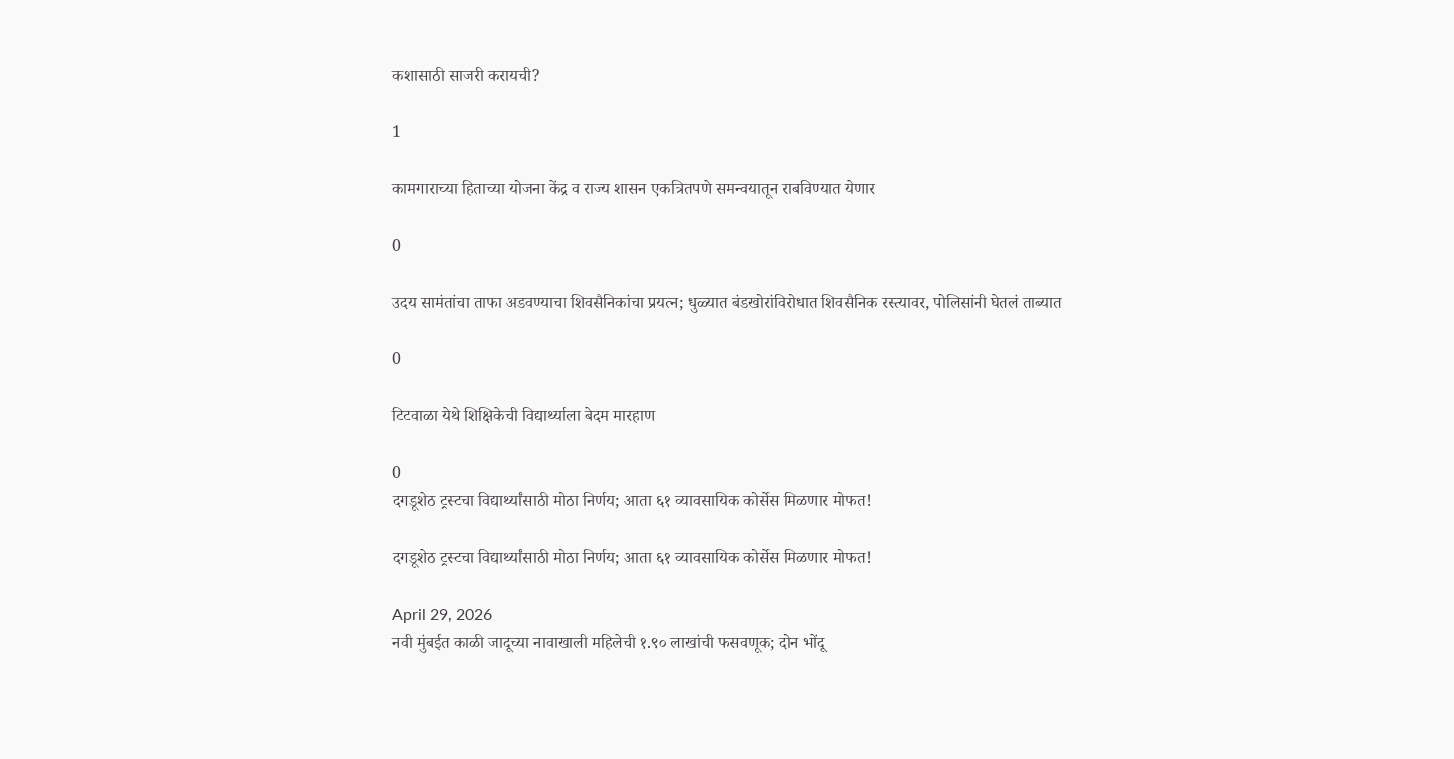कशासाठी साजरी करायची?

1

कामगाराच्या हिताच्या योजना केंद्र व राज्य शासन एकत्रितपणे समन्वयातून राबविण्यात येणार

0

उदय सामंतांचा ताफा अडवण्याचा शिवसैनिकांचा प्रयत्न; धुळ्यात बंडखोरांविरोधात शिवसैनिक रस्त्यावर, पोलिसांनी घेतलं ताब्यात

0

टिटवाळा येथे शिक्षिकेची विद्यार्थ्याला बेदम मारहाण

0
दगडूशेठ ट्रस्टचा विद्यार्थ्यांसाठी मोठा निर्णय; आता ६१ व्यावसायिक कोर्सेस मिळणार मोफत!

दगडूशेठ ट्रस्टचा विद्यार्थ्यांसाठी मोठा निर्णय; आता ६१ व्यावसायिक कोर्सेस मिळणार मोफत!

April 29, 2026
नवी मुंबईत काळी जादूच्या नावाखाली महिलेची १.९० लाखांची फसवणूक; दोन भोंदू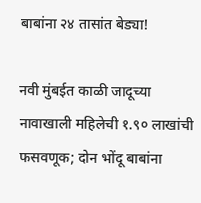बाबांना २४ तासांत बेड्या!

नवी मुंबईत काळी जादूच्या नावाखाली महिलेची १.९० लाखांची फसवणूक; दोन भोंदू बाबांना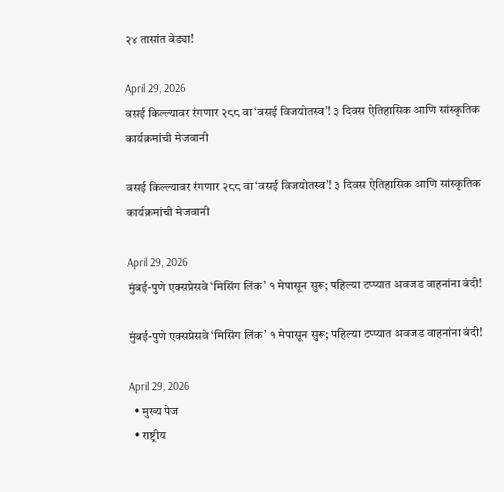२४ तासांत बेड्या!

April 29, 2026
वसई किल्ल्यावर रंगणार २८८ वा ‘वसई विजयोतस्व’! ३ दिवस ऐतिहासिक आणि सांस्कृतिक कार्यक्रमांची मेजवानी

वसई किल्ल्यावर रंगणार २८८ वा ‘वसई विजयोतस्व’! ३ दिवस ऐतिहासिक आणि सांस्कृतिक कार्यक्रमांची मेजवानी

April 29, 2026
मुंबई-पुणे एक्सप्रेसवे ‘मिसिंग लिंक’ १ मेपासून सुरू; पहिल्या टप्प्यात अवजड वाहनांना बंदी!

मुंबई-पुणे एक्सप्रेसवे ‘मिसिंग लिंक’ १ मेपासून सुरू; पहिल्या टप्प्यात अवजड वाहनांना बंदी!

April 29, 2026
  • मुख्य पेज
  • राष्ट्रीय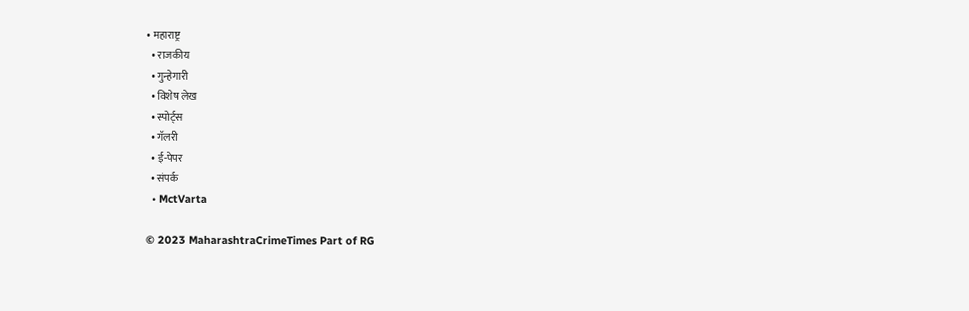• महाराष्ट्र
  • राजकीय
  • गुन्हेगारी
  • विशेष लेख
  • स्पोर्ट्स
  • गॅलरी
  • ई-पेपर
  • संपर्क
  • MctVarta

© 2023 MaharashtraCrimeTimes Part of RG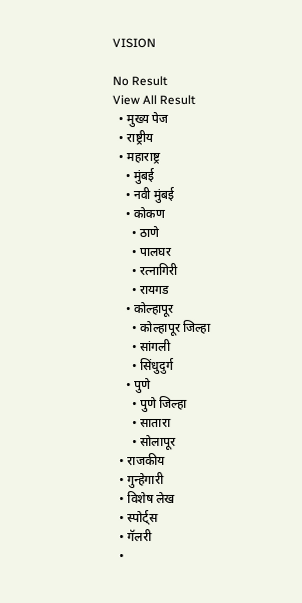VISION

No Result
View All Result
  • मुख्य पेज
  • राष्ट्रीय
  • महाराष्ट्र
    • मुंबई
    • नवी मुंबई
    • कोकण
      • ठाणे
      • पालघर
      • रत्नागिरी
      • रायगड
    • कोल्हापूर
      • कोल्हापूर जिल्हा
      • सांगली
      • सिंधुदुर्ग
    • पुणे
      • पुणे जिल्हा
      • सातारा
      • सोलापूर
  • राजकीय
  • गुन्हेगारी
  • विशेष लेख
  • स्पोर्ट्स
  • गॅलरी
  •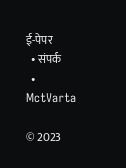ई-पेपर
  • संपर्क
  • MctVarta

© 2023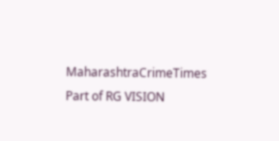MaharashtraCrimeTimes Part of RG VISION